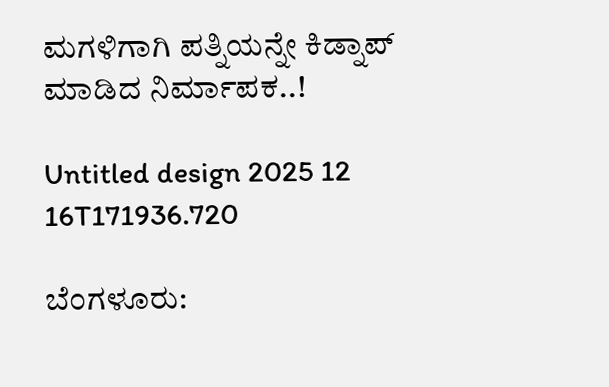ಮಗಳಿಗಾಗಿ ಪತ್ನಿಯನ್ನೇ ಕಿಡ್ನಾಪ್ ಮಾಡಿದ ನಿರ್ಮಾಪಕ..!

Untitled design 2025 12 16T171936.720

ಬೆಂಗಳೂರು: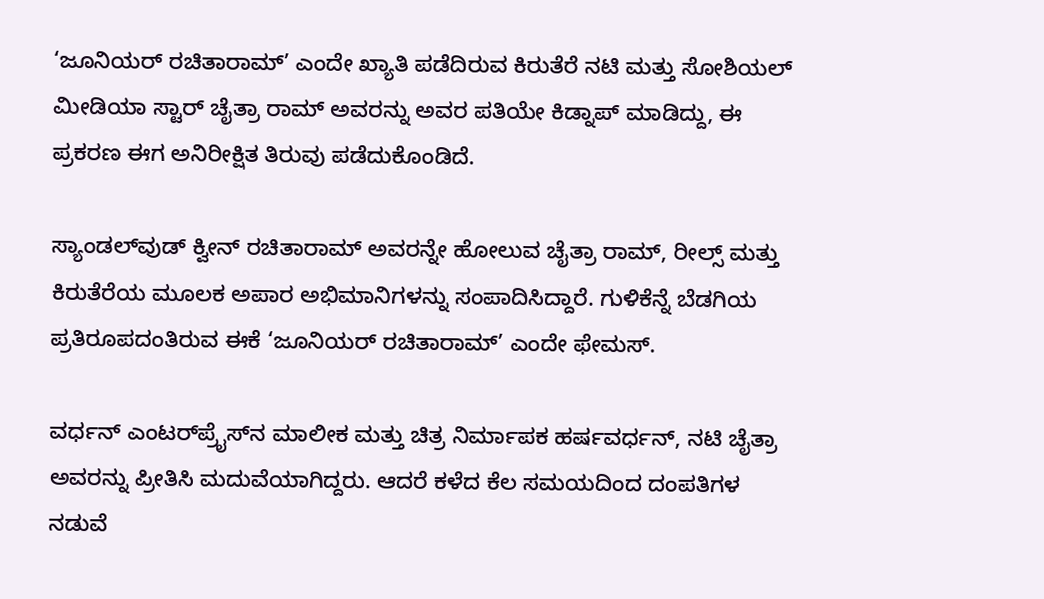‘ಜೂನಿಯರ್ ರಚಿತಾರಾಮ್’ ಎಂದೇ ಖ್ಯಾತಿ ಪಡೆದಿರುವ ಕಿರುತೆರೆ ನಟಿ ಮತ್ತು ಸೋಶಿಯಲ್ ಮೀಡಿಯಾ ಸ್ಟಾರ್ ಚೈತ್ರಾ ರಾಮ್ ಅವರನ್ನು ಅವರ ಪತಿಯೇ ಕಿಡ್ನಾಪ್ ಮಾಡಿದ್ದು, ಈ ಪ್ರಕರಣ ಈಗ ಅನಿರೀಕ್ಷಿತ ತಿರುವು ಪಡೆದುಕೊಂಡಿದೆ.

ಸ್ಯಾಂಡಲ್‌ವುಡ್ ಕ್ವೀನ್ ರಚಿತಾರಾಮ್ ಅವರನ್ನೇ ಹೋಲುವ ಚೈತ್ರಾ ರಾಮ್, ರೀಲ್ಸ್ ಮತ್ತು ಕಿರುತೆರೆಯ ಮೂಲಕ ಅಪಾರ ಅಭಿಮಾನಿಗಳನ್ನು ಸಂಪಾದಿಸಿದ್ದಾರೆ. ಗುಳಿಕೆನ್ನೆ ಬೆಡಗಿಯ ಪ್ರತಿರೂಪದಂತಿರುವ ಈಕೆ ‘ಜೂನಿಯರ್ ರಚಿತಾರಾಮ್’ ಎಂದೇ ಫೇಮಸ್.

ವರ್ಧನ್ ಎಂಟರ್‌ಪ್ರೈಸ್‌ನ ಮಾಲೀಕ ಮತ್ತು ಚಿತ್ರ ನಿರ್ಮಾಪಕ ಹರ್ಷವರ್ಧನ್, ನಟಿ ಚೈತ್ರಾ ಅವರನ್ನು ಪ್ರೀತಿಸಿ ಮದುವೆಯಾಗಿದ್ದರು. ಆದರೆ ಕಳೆದ ಕೆಲ ಸಮಯದಿಂದ ದಂಪತಿಗಳ ನಡುವೆ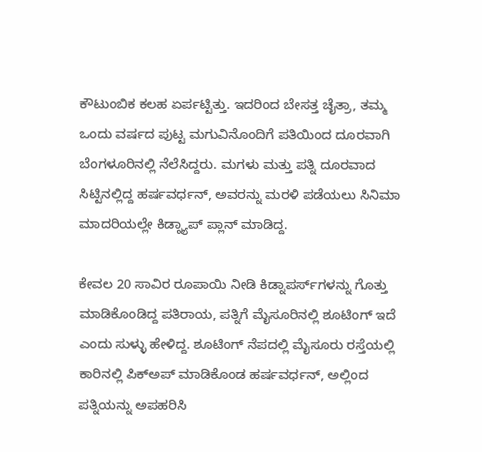ಕೌಟುಂಬಿಕ ಕಲಹ ಏರ್ಪಟ್ಟಿತ್ತು. ಇದರಿಂದ ಬೇಸತ್ತ ಚೈತ್ರಾ, ತಮ್ಮ ಒಂದು ವರ್ಷದ ಪುಟ್ಟ ಮಗುವಿನೊಂದಿಗೆ ಪತಿಯಿಂದ ದೂರವಾಗಿ ಬೆಂಗಳೂರಿನಲ್ಲಿ ನೆಲೆಸಿದ್ದರು. ಮಗಳು ಮತ್ತು ಪತ್ನಿ ದೂರವಾದ ಸಿಟ್ಟಿನಲ್ಲಿದ್ದ ಹರ್ಷವರ್ಧನ್, ಅವರನ್ನು ಮರಳಿ ಪಡೆಯಲು ಸಿನಿಮಾ ಮಾದರಿಯಲ್ಲೇ ಕಿಡ್ನ್ಯಾಪ್ ಪ್ಲಾನ್ ಮಾಡಿದ್ದ.

ಕೇವಲ 20 ಸಾವಿರ ರೂಪಾಯಿ ನೀಡಿ ಕಿಡ್ನಾಪರ್ಸ್‌ಗಳನ್ನು ಗೊತ್ತು ಮಾಡಿಕೊಂಡಿದ್ದ ಪತಿರಾಯ, ಪತ್ನಿಗೆ ಮೈಸೂರಿನಲ್ಲಿ ಶೂಟಿಂಗ್ ಇದೆ ಎಂದು ಸುಳ್ಳು ಹೇಳಿದ್ದ. ಶೂಟಿಂಗ್ ನೆಪದಲ್ಲಿ ಮೈಸೂರು ರಸ್ತೆಯಲ್ಲಿ ಕಾರಿನಲ್ಲಿ ಪಿಕ್‌ಅಪ್ ಮಾಡಿಕೊಂಡ ಹರ್ಷವರ್ಧನ್, ಅಲ್ಲಿಂದ ಪತ್ನಿಯನ್ನು ಅಪಹರಿಸಿ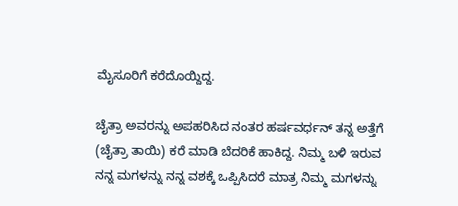ಮೈಸೂರಿಗೆ ಕರೆದೊಯ್ದಿದ್ದ.

ಚೈತ್ರಾ ಅವರನ್ನು ಅಪಹರಿಸಿದ ನಂತರ ಹರ್ಷವರ್ಧನ್ ತನ್ನ ಅತ್ತೆಗೆ (ಚೈತ್ರಾ ತಾಯಿ) ಕರೆ ಮಾಡಿ ಬೆದರಿಕೆ ಹಾಕಿದ್ದ. ನಿಮ್ಮ ಬಳಿ ಇರುವ ನನ್ನ ಮಗಳನ್ನು ನನ್ನ ವಶಕ್ಕೆ ಒಪ್ಪಿಸಿದರೆ ಮಾತ್ರ ನಿಮ್ಮ ಮಗಳನ್ನು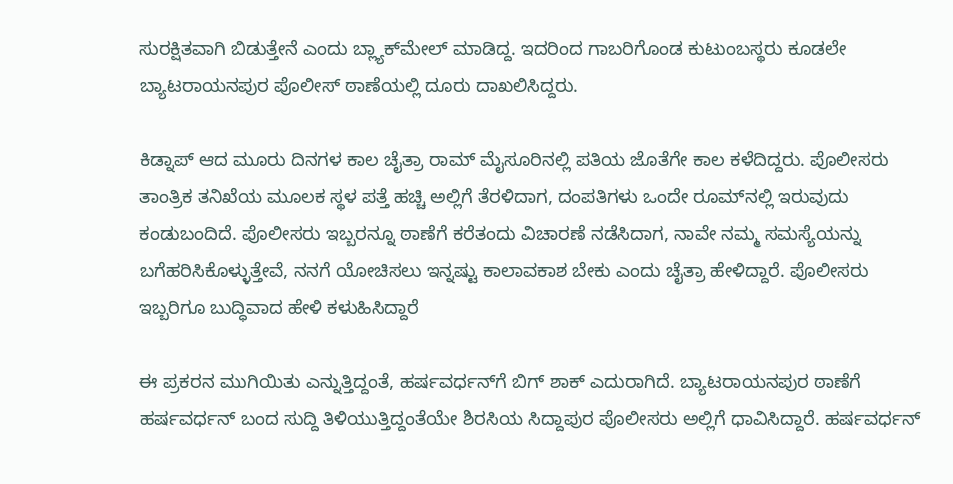ಸುರಕ್ಷಿತವಾಗಿ ಬಿಡುತ್ತೇನೆ ಎಂದು ಬ್ಲ್ಯಾಕ್‌ಮೇಲ್ ಮಾಡಿದ್ದ. ಇದರಿಂದ ಗಾಬರಿಗೊಂಡ ಕುಟುಂಬಸ್ಥರು ಕೂಡಲೇ ಬ್ಯಾಟರಾಯನಪುರ ಪೊಲೀಸ್ ಠಾಣೆಯಲ್ಲಿ ದೂರು ದಾಖಲಿಸಿದ್ದರು.

ಕಿಡ್ನಾಪ್ ಆದ ಮೂರು ದಿನಗಳ ಕಾಲ ಚೈತ್ರಾ ರಾಮ್ ಮೈಸೂರಿನಲ್ಲಿ ಪತಿಯ ಜೊತೆಗೇ ಕಾಲ ಕಳೆದಿದ್ದರು. ಪೊಲೀಸರು ತಾಂತ್ರಿಕ ತನಿಖೆಯ ಮೂಲಕ ಸ್ಥಳ ಪತ್ತೆ ಹಚ್ಚಿ ಅಲ್ಲಿಗೆ ತೆರಳಿದಾಗ, ದಂಪತಿಗಳು ಒಂದೇ ರೂಮ್‌ನಲ್ಲಿ ಇರುವುದು ಕಂಡುಬಂದಿದೆ. ಪೊಲೀಸರು ಇಬ್ಬರನ್ನೂ ಠಾಣೆಗೆ ಕರೆತಂದು ವಿಚಾರಣೆ ನಡೆಸಿದಾಗ, ನಾವೇ ನಮ್ಮ ಸಮಸ್ಯೆಯನ್ನು ಬಗೆಹರಿಸಿಕೊಳ್ಳುತ್ತೇವೆ, ನನಗೆ ಯೋಚಿಸಲು ಇನ್ನಷ್ಟು ಕಾಲಾವಕಾಶ ಬೇಕು ಎಂದು ಚೈತ್ರಾ ಹೇಳಿದ್ದಾರೆ. ಪೊಲೀಸರು ಇಬ್ಬರಿಗೂ ಬುದ್ಧಿವಾದ ಹೇಳಿ ಕಳುಹಿಸಿದ್ದಾರೆ

ಈ ಪ್ರಕರನ ಮುಗಿಯಿತು ಎನ್ನುತ್ತಿದ್ದಂತೆ, ಹರ್ಷವರ್ಧನ್‌ಗೆ ಬಿಗ್ ಶಾಕ್ ಎದುರಾಗಿದೆ. ಬ್ಯಾಟರಾಯನಪುರ ಠಾಣೆಗೆ ಹರ್ಷವರ್ಧನ್ ಬಂದ ಸುದ್ದಿ ತಿಳಿಯುತ್ತಿದ್ದಂತೆಯೇ ಶಿರಸಿಯ ಸಿದ್ದಾಪುರ ಪೊಲೀಸರು ಅಲ್ಲಿಗೆ ಧಾವಿಸಿದ್ದಾರೆ. ಹರ್ಷವರ್ಧನ್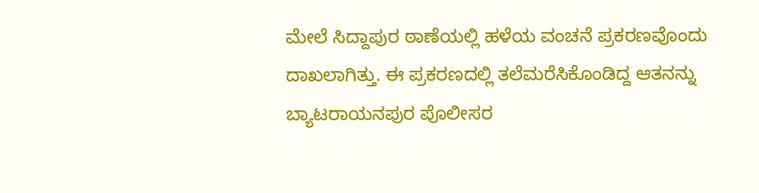ಮೇಲೆ ಸಿದ್ದಾಪುರ ಠಾಣೆಯಲ್ಲಿ ಹಳೆಯ ವಂಚನೆ ಪ್ರಕರಣವೊಂದು ದಾಖಲಾಗಿತ್ತು. ಈ ಪ್ರಕರಣದಲ್ಲಿ ತಲೆಮರೆಸಿಕೊಂಡಿದ್ದ ಆತನನ್ನು ಬ್ಯಾಟರಾಯನಪುರ ಪೊಲೀಸರ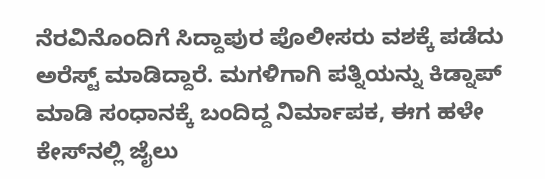ನೆರವಿನೊಂದಿಗೆ ಸಿದ್ದಾಪುರ ಪೊಲೀಸರು ವಶಕ್ಕೆ ಪಡೆದು ಅರೆಸ್ಟ್ ಮಾಡಿದ್ದಾರೆ. ಮಗಳಿಗಾಗಿ ಪತ್ನಿಯನ್ನು ಕಿಡ್ನಾಪ್ ಮಾಡಿ ಸಂಧಾನಕ್ಕೆ ಬಂದಿದ್ದ ನಿರ್ಮಾಪಕ, ಈಗ ಹಳೇ ಕೇಸ್‌ನಲ್ಲಿ ಜೈಲು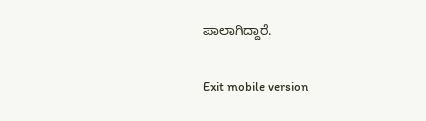ಪಾಲಾಗಿದ್ದಾರೆ.

Exit mobile version